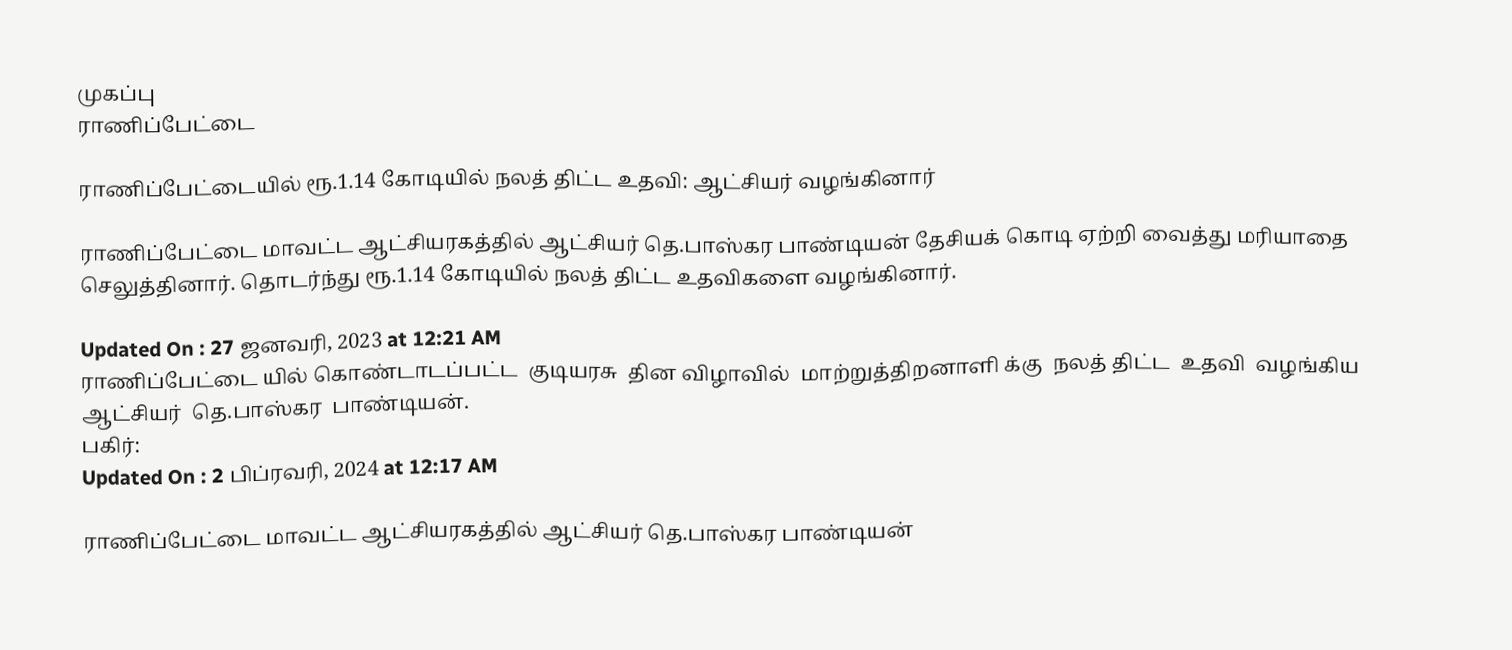முகப்பு
ராணிப்பேட்டை

ராணிப்பேட்டையில் ரூ.1.14 கோடியில் நலத் திட்ட உதவி: ஆட்சியர் வழங்கினார்

ராணிப்பேட்டை மாவட்ட ஆட்சியரகத்தில் ஆட்சியர் தெ.பாஸ்கர பாண்டியன் தேசியக் கொடி ஏற்றி வைத்து மரியாதை செலுத்தினார். தொடர்ந்து ரூ.1.14 கோடியில் நலத் திட்ட உதவிகளை வழங்கினார்.

Updated On : 27 ஜனவரி, 2023 at 12:21 AM
ராணிப்பேட்டை யில் கொண்டாடப்பட்ட  குடியரசு  தின விழாவில்  மாற்றுத்திறனாளி க்கு  நலத் திட்ட  உதவி  வழங்கிய  ஆட்சியர்  தெ.பாஸ்கர  பாண்டியன்.
பகிர்:
Updated On : 2 பிப்ரவரி, 2024 at 12:17 AM

ராணிப்பேட்டை மாவட்ட ஆட்சியரகத்தில் ஆட்சியர் தெ.பாஸ்கர பாண்டியன்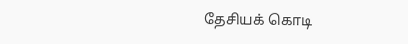தேசியக் கொடி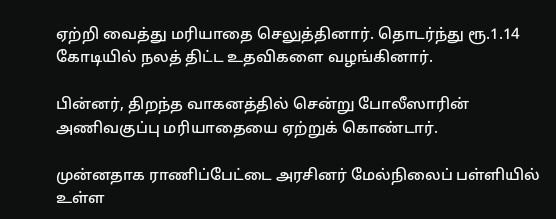ஏற்றி வைத்து மரியாதை செலுத்தினார். தொடர்ந்து ரூ.1.14 கோடியில் நலத் திட்ட உதவிகளை வழங்கினார்.

பின்னர், திறந்த வாகனத்தில் சென்று போலீஸாரின் அணிவகுப்பு மரியாதையை ஏற்றுக் கொண்டார்.

முன்னதாக ராணிப்பேட்டை அரசினர் மேல்நிலைப் பள்ளியில் உள்ள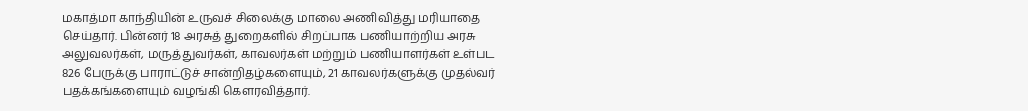மகாத்மா காந்தியின் உருவச் சிலைக்கு மாலை அணிவித்து மரியாதை செய்தார். பின்னர் 18 அரசுத் துறைகளில் சிறப்பாக பணியாற்றிய அரசு அலுவலர்கள், மருத்துவர்கள், காவலர்கள் மற்றும் பணியாளர்கள் உள்பட 826 பேருக்கு பாராட்டுச் சான்றிதழ்களையும், 21 காவலர்களுக்கு முதல்வர் பதக்கங்களையும் வழங்கி கௌரவித்தார்.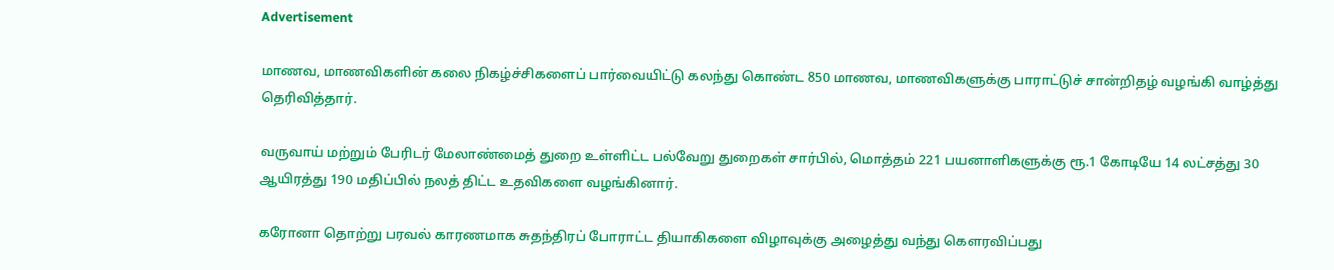Advertisement

மாணவ, மாணவிகளின் கலை நிகழ்ச்சிகளைப் பார்வையிட்டு கலந்து கொண்ட 850 மாணவ, மாணவிகளுக்கு பாராட்டுச் சான்றிதழ் வழங்கி வாழ்த்து தெரிவித்தார்.

வருவாய் மற்றும் பேரிடர் மேலாண்மைத் துறை உள்ளிட்ட பல்வேறு துறைகள் சார்பில், மொத்தம் 221 பயனாளிகளுக்கு ரூ.1 கோடியே 14 லட்சத்து 30 ஆயிரத்து 190 மதிப்பில் நலத் திட்ட உதவிகளை வழங்கினார்.

கரோனா தொற்று பரவல் காரணமாக சுதந்திரப் போராட்ட தியாகிகளை விழாவுக்கு அழைத்து வந்து கௌரவிப்பது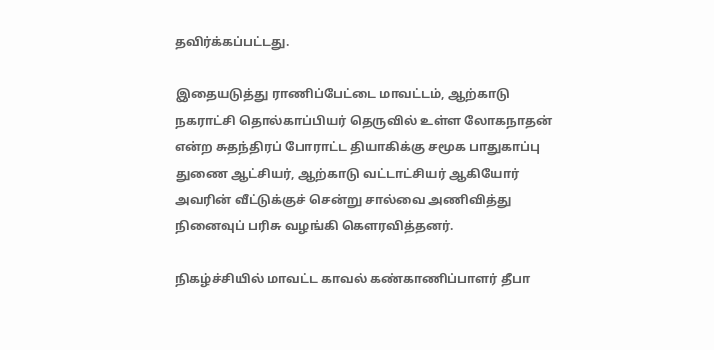தவிர்க்கப்பட்டது.

இதையடுத்து ராணிப்பேட்டை மாவட்டம், ஆற்காடு நகராட்சி தொல்காப்பியர் தெருவில் உள்ள லோகநாதன் என்ற சுதந்திரப் போராட்ட தியாகிக்கு சமூக பாதுகாப்பு துணை ஆட்சியர், ஆற்காடு வட்டாட்சியர் ஆகியோர் அவரின் வீட்டுக்குச் சென்று சால்வை அணிவித்து நினைவுப் பரிசு வழங்கி கௌரவித்தனர்.

நிகழ்ச்சியில் மாவட்ட காவல் கண்காணிப்பாளர் தீபா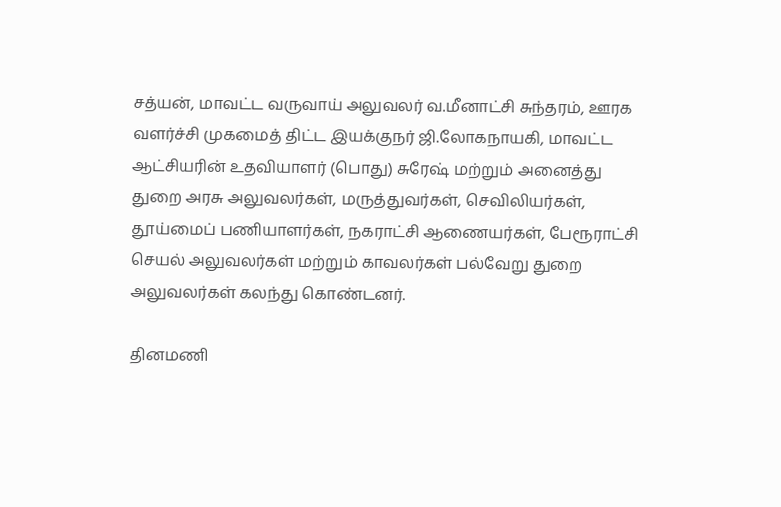சத்யன், மாவட்ட வருவாய் அலுவலர் வ.மீனாட்சி சுந்தரம், ஊரக வளர்ச்சி முகமைத் திட்ட இயக்குநர் ஜி.லோகநாயகி, மாவட்ட ஆட்சியரின் உதவியாளர் (பொது) சுரேஷ் மற்றும் அனைத்து துறை அரசு அலுவலர்கள், மருத்துவர்கள், செவிலியர்கள், தூய்மைப் பணியாளர்கள், நகராட்சி ஆணையர்கள், பேரூராட்சி செயல் அலுவலர்கள் மற்றும் காவலர்கள் பல்வேறு துறை அலுவலர்கள் கலந்து கொண்டனர்.

தினமணி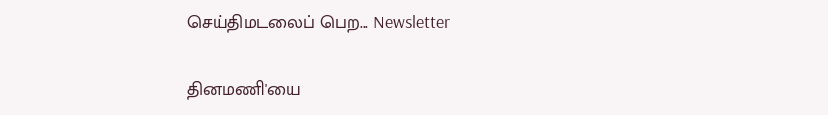செய்திமடலைப் பெற... Newsletter

தினமணி'யை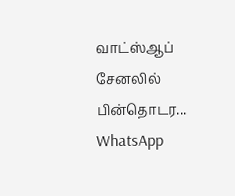வாட்ஸ்ஆப் சேனலில் பின்தொடர... WhatsApp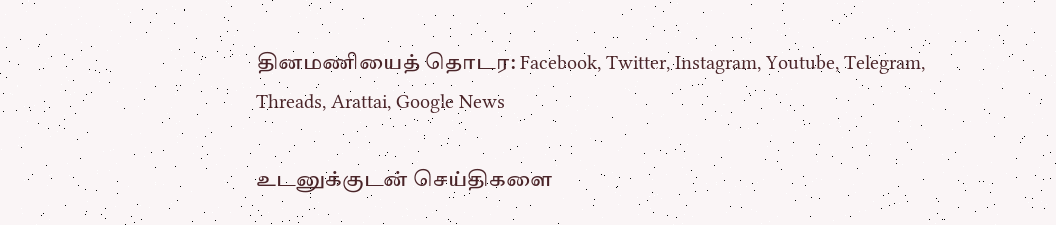தினமணியைத் தொடர: Facebook, Twitter, Instagram, Youtube, Telegram, Threads, Arattai, Google News

உடனுக்குடன் செய்திகளை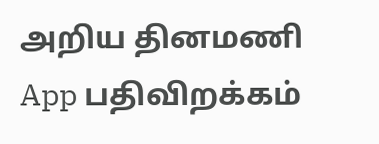அறிய தினமணி App பதிவிறக்கம்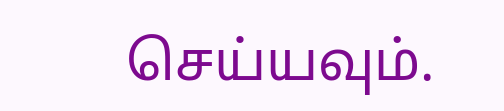செய்யவும்.